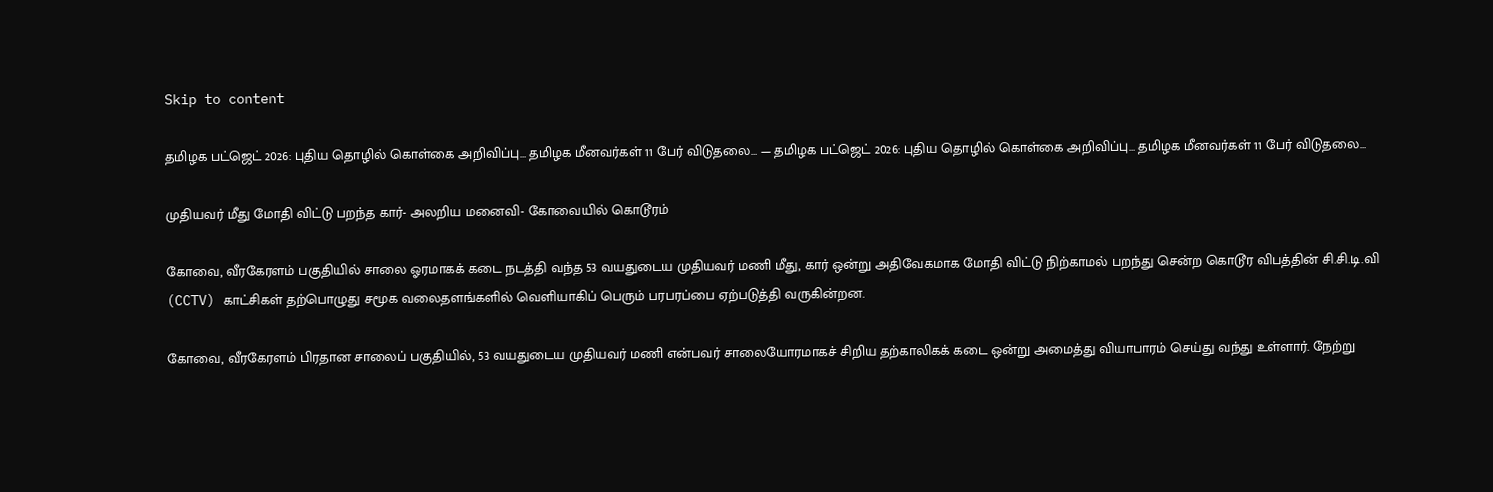Skip to content

தமிழக பட்ஜெட் 2026: புதிய தொழில் கொள்கை அறிவிப்பு… தமிழக மீனவர்கள் 11 பேர் விடுதலை… — தமிழக பட்ஜெட் 2026: புதிய தொழில் கொள்கை அறிவிப்பு… தமிழக மீனவர்கள் 11 பேர் விடுதலை…

முதியவர் மீது மோதி விட்டு பறந்த கார்- அலறிய மனைவி- கோவையில் கொடூரம்

கோவை, வீரகேரளம் பகுதியில் சாலை ஓரமாகக் கடை நடத்தி வந்த 53 வயதுடைய முதியவர் மணி மீது, கார் ஒன்று அதிவேகமாக மோதி விட்டு நிற்காமல் பறந்து சென்ற கொடூர விபத்தின் சி.சி.டி.வி (CCTV) காட்சிகள் தற்பொழுது சமூக வலைதளங்களில் வெளியாகிப் பெரும் பரபரப்பை ஏற்படுத்தி வருகின்றன.

கோவை, வீரகேரளம் பிரதான சாலைப் பகுதியில், 53 வயதுடைய முதியவர் மணி என்பவர் சாலையோரமாகச் சிறிய தற்காலிகக் கடை ஒன்று அமைத்து வியாபாரம் செய்து வந்து உள்ளார். நேற்று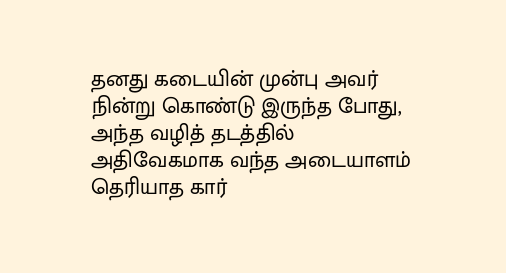தனது கடையின் முன்பு அவர் நின்று கொண்டு இருந்த போது, அந்த வழித் தடத்தில் அதிவேகமாக வந்த அடையாளம் தெரியாத கார்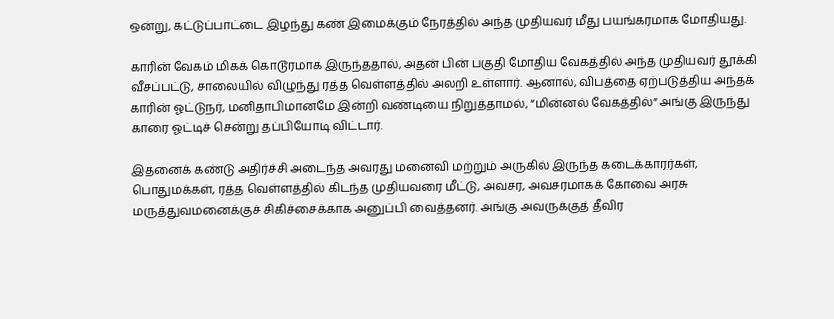ஒன்று, கட்டுப்பாட்டை இழந்து கண் இமைக்கும் நேரத்தில் அந்த முதியவர் மீது பயங்கரமாக மோதியது.

காரின் வேகம் மிகக் கொடூரமாக இருந்ததால், அதன் பின் பகுதி மோதிய வேகத்தில் அந்த முதியவர் தூக்கி வீசப்பட்டு, சாலையில் விழுந்து ரத்த வெள்ளத்தில் அலறி உள்ளார். ஆனால், விபத்தை ஏற்படுத்திய அந்தக் காரின் ஓட்டுநர், மனிதாபிமானமே இன்றி வண்டியை நிறுத்தாமல், “மின்னல் வேகத்தில்” அங்கு இருந்து காரை ஓட்டிச் சென்று தப்பியோடி விட்டார்.

இதனைக் கண்டு அதிர்ச்சி அடைந்த அவரது மனைவி மற்றும் அருகில் இருந்த கடைக்காரர்கள், பொதுமக்கள், ரத்த வெள்ளத்தில் கிடந்த முதியவரை மீட்டு, அவசர, அவசரமாகக் கோவை அரசு மருத்துவமனைக்குச் சிகிச்சைக்காக அனுப்பி வைத்தனர். அங்கு அவருக்குத் தீவிர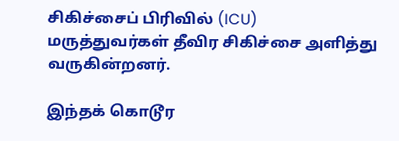சிகிச்சைப் பிரிவில் (ICU) மருத்துவர்கள் தீவிர சிகிச்சை அளித்து வருகின்றனர்.

இந்தக் கொடூர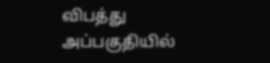விபத்து அப்பகுதியில்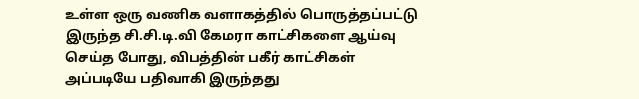உள்ள ஒரு வணிக வளாகத்தில் பொருத்தப்பட்டு இருந்த சி.சி.டி.வி கேமரா காட்சிகளை ஆய்வு செய்த போது, விபத்தின் பகீர் காட்சிகள் அப்படியே பதிவாகி இருந்தது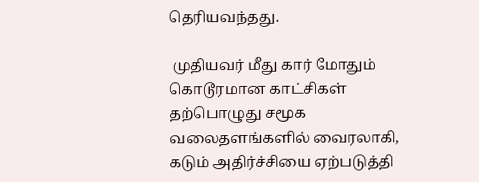தெரியவந்தது.

 முதியவர் மீது கார் மோதும் கொடூரமான காட்சிகள் தற்பொழுது சமூக வலைதளங்களில் வைரலாகி, கடும் அதிர்ச்சியை ஏற்படுத்தி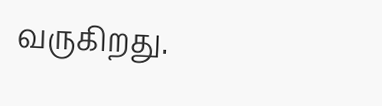வருகிறது.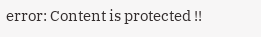error: Content is protected !!